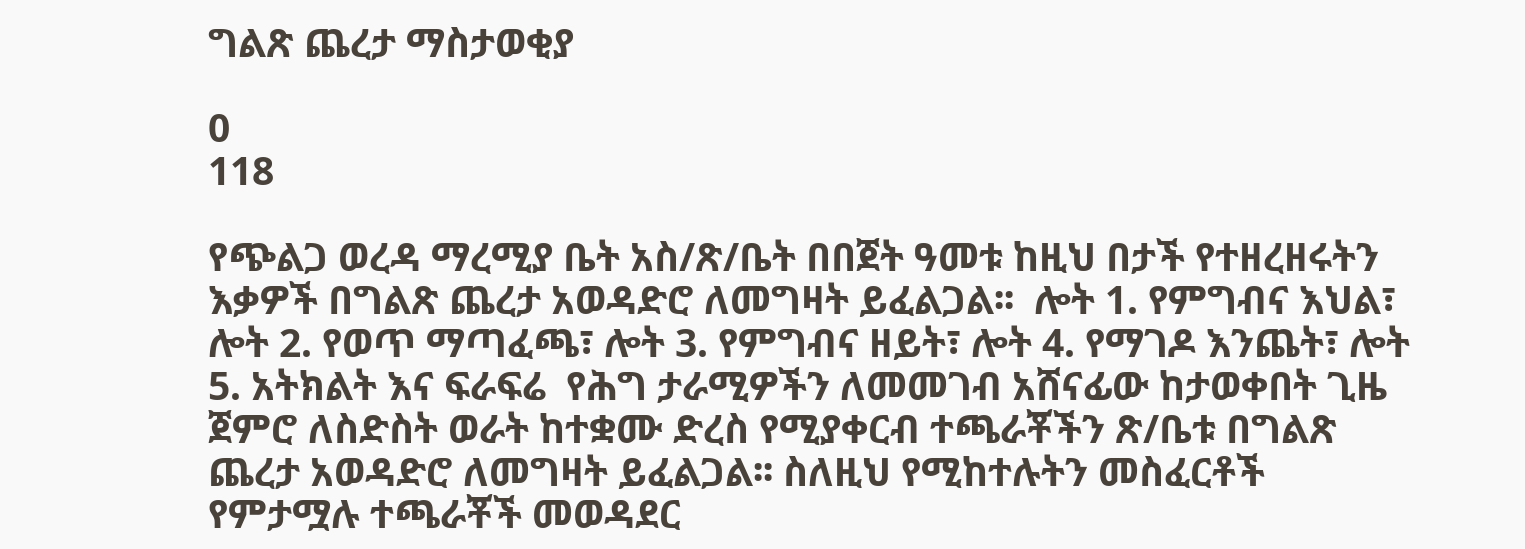ግልጽ ጨረታ ማስታወቂያ

0
118

የጭልጋ ወረዳ ማረሚያ ቤት አስ/ጽ/ቤት በበጀት ዓመቱ ከዚህ በታች የተዘረዘሩትን እቃዎች በግልጽ ጨረታ አወዳድሮ ለመግዛት ይፈልጋል፡፡  ሎት 1. የምግብና እህል፣  ሎት 2. የወጥ ማጣፈጫ፣ ሎት 3. የምግብና ዘይት፣ ሎት 4. የማገዶ እንጨት፣ ሎት 5. አትክልት እና ፍራፍሬ  የሕግ ታራሚዎችን ለመመገብ አሸናፊው ከታወቀበት ጊዜ ጀምሮ ለስድስት ወራት ከተቋሙ ድረስ የሚያቀርብ ተጫራቾችን ጽ/ቤቱ በግልጽ ጨረታ አወዳድሮ ለመግዛት ይፈልጋል፡፡ ስለዚህ የሚከተሉትን መስፈርቶች የምታሟሉ ተጫራቾች መወዳደር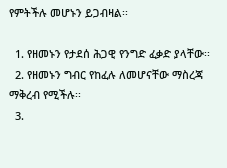የምትችሉ መሆኑን ይጋብዛል፡፡

  1. የዘመኑን የታደሰ ሕጋዊ የንግድ ፈቃድ ያላቸው፡፡
  2. የዘመኑን ግብር የከፈሉ ለመሆናቸው ማስረጃ ማቅረብ የሚችሉ፡፡
  3.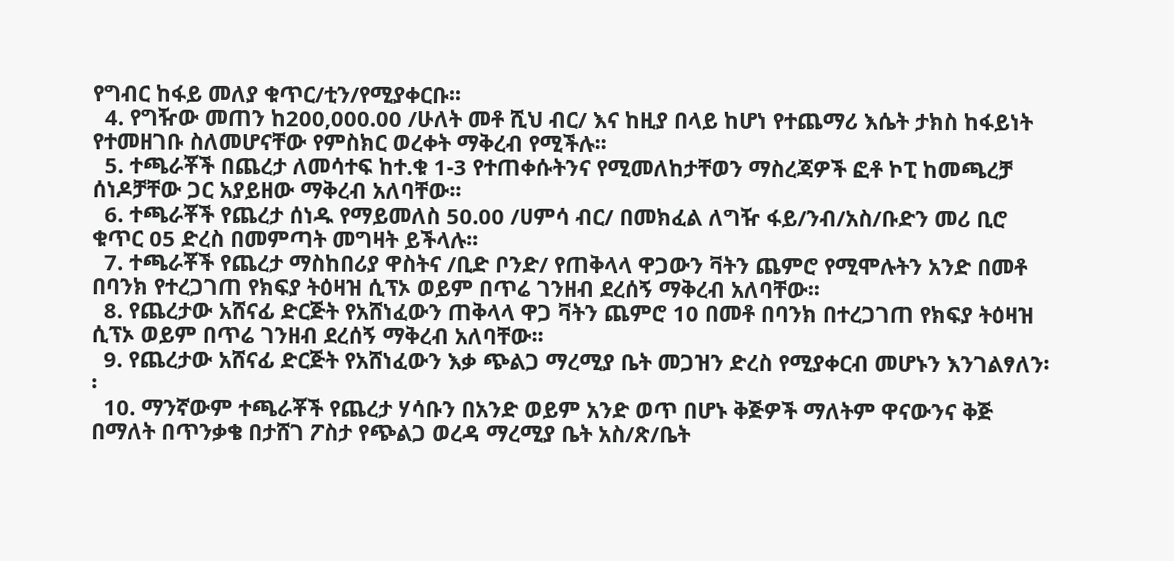የግብር ከፋይ መለያ ቁጥር/ቲን/የሚያቀርቡ፡፡
  4. የግዥው መጠን ከ200‚000.00 /ሁለት መቶ ሺህ ብር/ እና ከዚያ በላይ ከሆነ የተጨማሪ እሴት ታክስ ከፋይነት የተመዘገቡ ስለመሆናቸው የምስክር ወረቀት ማቅረብ የሚችሉ፡፡
  5. ተጫራቾች በጨረታ ለመሳተፍ ከተ.ቁ 1-3 የተጠቀሱትንና የሚመለከታቸወን ማስረጃዎች ፎቶ ኮፒ ከመጫረቻ ሰነዶቻቸው ጋር አያይዘው ማቅረብ አለባቸው፡፡
  6. ተጫራቾች የጨረታ ሰነዱ የማይመለስ 50.00 /ሀምሳ ብር/ በመክፈል ለግዥ ፋይ/ንብ/አስ/ቡድን መሪ ቢሮ ቁጥር 05 ድረስ በመምጣት መግዛት ይችላሉ፡፡
  7. ተጫራቾች የጨረታ ማስከበሪያ ዋስትና /ቢድ ቦንድ/ የጠቅላላ ዋጋውን ቫትን ጨምሮ የሚሞሉትን አንድ በመቶ በባንክ የተረጋገጠ የክፍያ ትዕዛዝ ሲፕኦ ወይም በጥሬ ገንዘብ ደረሰኝ ማቅረብ አለባቸው፡፡
  8. የጨረታው አሸናፊ ድርጅት የአሸነፈውን ጠቅላላ ዋጋ ቫትን ጨምሮ 10 በመቶ በባንክ በተረጋገጠ የክፍያ ትዕዛዝ ሲፕኦ ወይም በጥሬ ገንዘብ ደረሰኝ ማቅረብ አለባቸው፡፡
  9. የጨረታው አሸናፊ ድርጅት የአሸነፈውን እቃ ጭልጋ ማረሚያ ቤት መጋዝን ድረስ የሚያቀርብ መሆኑን እንገልፃለን፡፡
  10. ማንኛውም ተጫራቾች የጨረታ ሃሳቡን በአንድ ወይም አንድ ወጥ በሆኑ ቅጅዎች ማለትም ዋናውንና ቅጅ በማለት በጥንቃቄ በታሸገ ፖስታ የጭልጋ ወረዳ ማረሚያ ቤት አስ/ጽ/ቤት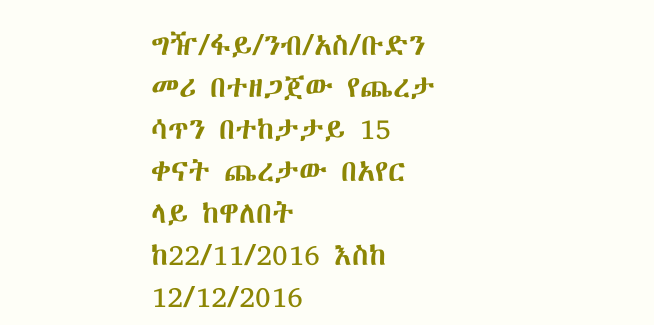ግዥ/ፋይ/ንብ/አስ/ቡድን መሪ በተዘጋጀው የጨረታ ሳጥን በተከታታይ 15 ቀናት ጨረታው በአየር ላይ ከዋለበት ከ22/11/2016 እስከ 12/12/2016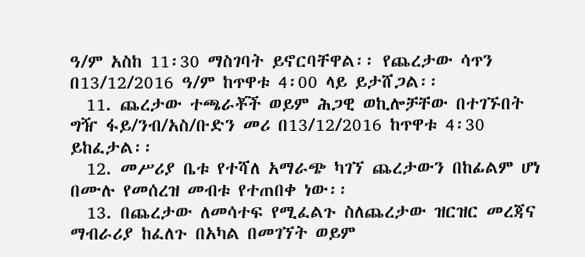ዓ/ም አስከ 11፡30 ማስገባት ይኖርባቸዋል፡፡ የጨረታው ሳጥን በ13/12/2016 ዓ/ም ከጥዋቱ 4፡00 ላይ ይታሸጋል፡፡
  11. ጨረታው ተጫራቾች ወይም ሕጋዊ ወኪሎቻቸው በተገኙበት ግዥ ፋይ/ንብ/አስ/ቡድን መሪ በ13/12/2016 ከጥዋቱ 4፡30 ይከፈታል፡፡
  12. መሥሪያ ቤቱ የተሻለ አማራጭ ካገኘ ጨረታውን በከፊልም ሆነ በሙሉ የመሰረዝ መብቱ የተጠበቀ ነው፡፡
  13. በጨረታው ለመሳተፍ የሚፈልጉ ስለጨረታው ዝርዝር መረጃና ማብራሪያ ከፈለጉ በአካል በመገኘት ወይም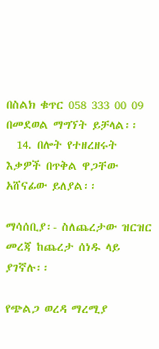በስልክ ቁጥር 058 333 00 09 በመደወል ማግኘት ይቻላል፡፡
  14. በሎት የተዘረዘሩት እቃዎች በጥቅል ዋጋቸው አሸናፊው ይለያል፡፡

ማሳሰቢያ፡- ስለጨረታው ዝርዝር መረጃ ከጨረታ ሰነዱ ላይ ያገኛሉ፡፡

የጭልጋ ወረዳ ማረሚያ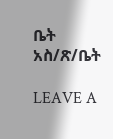ቤት አስ/ጽ/ቤት

LEAVE A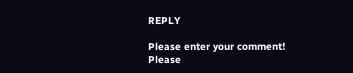REPLY

Please enter your comment!
Please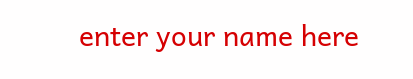enter your name here